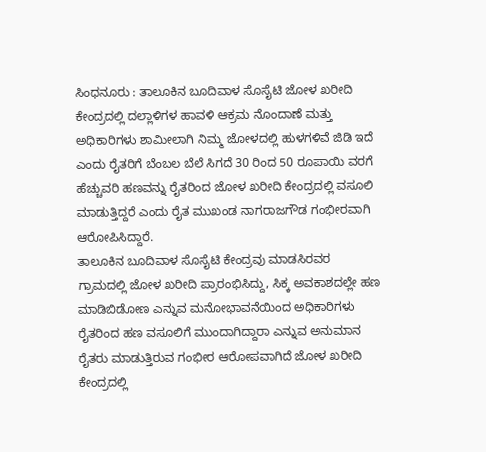ಸಿಂಧನೂರು : ತಾಲೂಕಿನ ಬೂದಿವಾಳ ಸೊಸೈಟಿ ಜೋಳ ಖರೀದಿ ಕೇಂದ್ರದಲ್ಲಿ ದಲ್ಲಾಳಿಗಳ ಹಾವಳಿ ಆಕ್ರಮ ನೊಂದಾಣೆ ಮತ್ತು ಅಧಿಕಾರಿಗಳು ಶಾಮೀಲಾಗಿ ನಿಮ್ಮ ಜೋಳದಲ್ಲಿ ಹುಳಗಳಿವೆ ಜಿಡಿ ಇದೆ ಎಂದು ರೈತರಿಗೆ ಬೆಂಬಲ ಬೆಲೆ ಸಿಗದೆ 30 ರಿಂದ 50 ರೂಪಾಯಿ ವರಗೆ ಹೆಚ್ಚುವರಿ ಹಣವನ್ನು ರೈತರಿಂದ ಜೋಳ ಖರೀದಿ ಕೇಂದ್ರದಲ್ಲಿ ವಸೂಲಿ ಮಾಡುತ್ತಿದ್ದರೆ ಎಂದು ರೈತ ಮುಖಂಡ ನಾಗರಾಜಗೌಡ ಗಂಭೀರವಾಗಿ ಆರೋಪಿಸಿದ್ದಾರೆ.
ತಾಲೂಕಿನ ಬೂದಿವಾಳ ಸೊಸೈಟಿ ಕೇಂದ್ರವು ಮಾಡಸಿರವರ ಗ್ರಾಮದಲ್ಲಿ ಜೋಳ ಖರೀದಿ ಪ್ರಾರಂಭಿಸಿದ್ದು, ಸಿಕ್ಕ ಅವಕಾಶದಲ್ಲೇ ಹಣ ಮಾಡಿಬಿಡೋಣ ಎನ್ನುವ ಮನೋಭಾವನೆಯಿಂದ ಅಧಿಕಾರಿಗಳು ರೈತರಿಂದ ಹಣ ವಸೂಲಿಗೆ ಮುಂದಾಗಿದ್ದಾರಾ ಎನ್ನುವ ಅನುಮಾನ ರೈತರು ಮಾಡುತ್ತಿರುವ ಗಂಭೀರ ಆರೋಪವಾಗಿದೆ ಜೋಳ ಖರೀದಿ ಕೇಂದ್ರದಲ್ಲಿ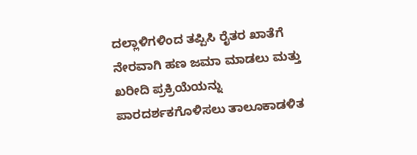ದಲ್ಲಾಳಿಗಳಿಂದ ತಪ್ಪಿಸಿ ರೈತರ ಖಾತೆಗೆ ನೇರವಾಗಿ ಹಣ ಜಮಾ ಮಾಡಲು ಮತ್ತು ಖರೀದಿ ಪ್ರಕ್ರಿಯೆಯನ್ನು ಪಾರದರ್ಶಕಗೊಳಿಸಲು ತಾಲೂಕಾಡಳಿತ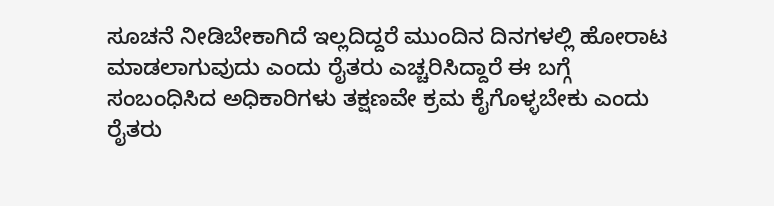ಸೂಚನೆ ನೀಡಿಬೇಕಾಗಿದೆ ಇಲ್ಲದಿದ್ದರೆ ಮುಂದಿನ ದಿನಗಳಲ್ಲಿ ಹೋರಾಟ ಮಾಡಲಾಗುವುದು ಎಂದು ರೈತರು ಎಚ್ಚರಿಸಿದ್ದಾರೆ ಈ ಬಗ್ಗೆ ಸಂಬಂಧಿಸಿದ ಅಧಿಕಾರಿಗಳು ತಕ್ಷಣವೇ ಕ್ರಮ ಕೈಗೊಳ್ಳಬೇಕು ಎಂದು ರೈತರು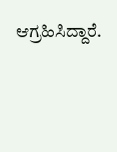ಆಗ್ರಹಿಸಿದ್ದಾರೆ.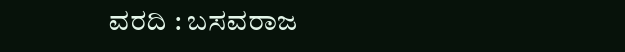ವರದಿ : ಬಸವರಾಜ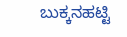ಬುಕ್ಕನಹಟ್ಟಿ